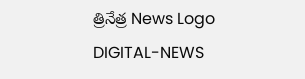త్రినేత్ర News Logo
DIGITAL-NEWS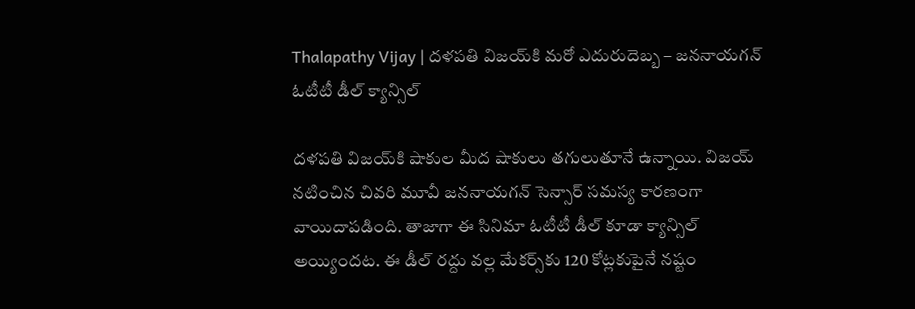Thalapathy Vijay | ద‌ళ‌ప‌తి విజ‌య్‌కి మ‌రో ఎదురుదెబ్బ – జ‌న‌నాయ‌గ‌న్ ఓటీటీ డీల్ క్యాన్సిల్‌

ద‌ళ‌ప‌తి విజ‌య్‌కి షాకుల మీద షాకులు తగులుతూనే ఉన్నాయి. విజ‌య్ న‌టించిన చివ‌రి మూవీ జ‌న‌నాయ‌గ‌న్ సెన్సార్ స‌మ‌స్య కార‌ణంగా వాయిదాప‌డింది. తాజాగా ఈ సినిమా ఓటీటీ డీల్ కూడా క్యాన్సిల్ అయ్యింద‌ట‌. ఈ డీల్ ర‌ద్దు వ‌ల్ల మేక‌ర్స్‌కు 120 కోట్ల‌కుపైనే న‌ష్టం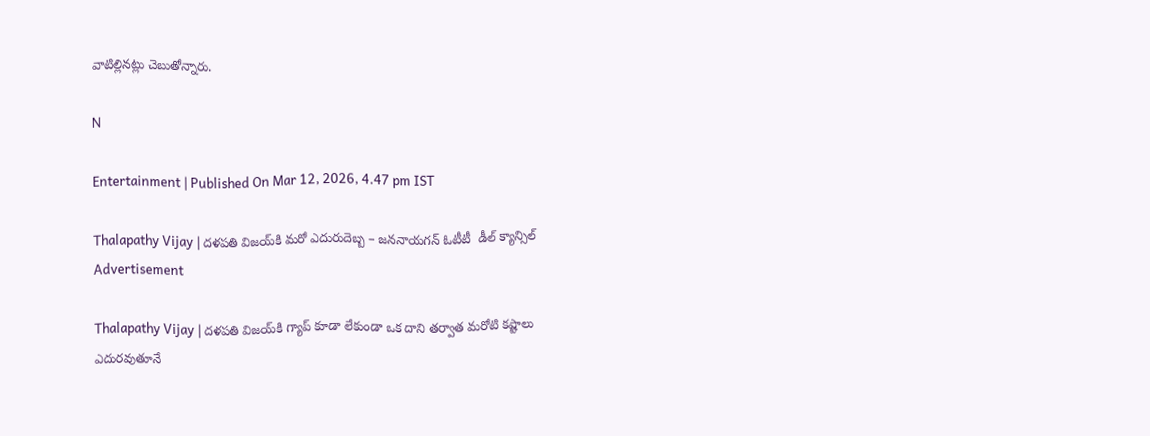వాటిల్లిన‌ట్లు చెబుతోన్నారు.

N

Entertainment | Published On Mar 12, 2026, 4.47 pm IST

Thalapathy Vijay | ద‌ళ‌ప‌తి విజ‌య్‌కి మ‌రో ఎదురుదెబ్బ – జ‌న‌నాయ‌గ‌న్ ఓటీటీ  డీల్ క్యాన్సిల్‌
Advertisement

Thalapathy Vijay | ద‌ళ‌ప‌తి విజ‌య్‌కి గ్యాప్ కూడా లేకుండా ఒక దాని త‌ర్వాత మ‌రోటి క‌ష్టాలు ఎదుర‌వుతూనే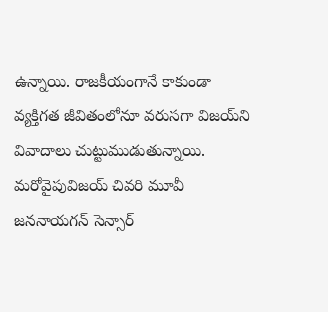ఉన్నాయి. రాజ‌కీయంగానే కాకుండా వ్య‌క్తిగ‌త జీవితంలోనూ వ‌రుస‌గా విజ‌య్‌ని వివాదాలు చుట్టుముడుతున్నాయి. మ‌రోవైపువిజ‌య్ చివ‌రి మూవీ జ‌న‌నాయ‌గ‌న్‌ సెన్సార్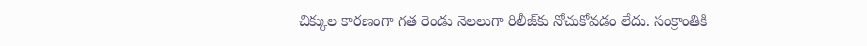చిక్కుల కార‌ణంగా గ‌త రెండు నెల‌లుగా రిలీజ్‌కు నోచుకోవ‌డం లేదు. సంక్రాంతికి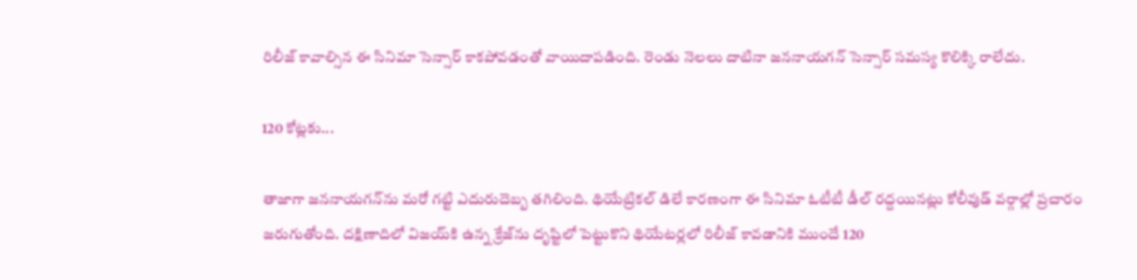రిలీజ్ కావాల్సిన ఈ సినిమా సెన్సార్ కాక‌పోవ‌డంతో వాయిదాప‌డింది. రెండు నెల‌లు దాటినా జ‌న‌నాయ‌గ‌న్ సెన్సార్ స‌మ‌స్య కొలిక్కి రాలేదు.

120 కోట్ల‌కు...

తాజాగా జ‌న‌నాయ‌గ‌న్‌ను మ‌రో గ‌ట్టి ఎదురుదెబ్బ త‌గిలింది. థియేట్రిక‌ల్ డిలే కార‌ణంగా ఈ సినిమా ఓటీటీ డీల్ ర‌ద్ద‌యిన‌ట్లు కోలీవుడ్ వ‌ర్గాల్లో ప్ర‌చారం జ‌రుగుతోంది. ద‌క్షిణాదిలో విజ‌య్‌కి ఉన్న క్రేజ్‌ను దృష్టిలో పెట్టుకొని థియేట‌ర్ల‌లో రిలీజ్ కావ‌డానికి ముందే 120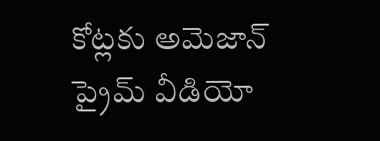కోట్ల‌కు అమెజాన్ ప్రైమ్ వీడియో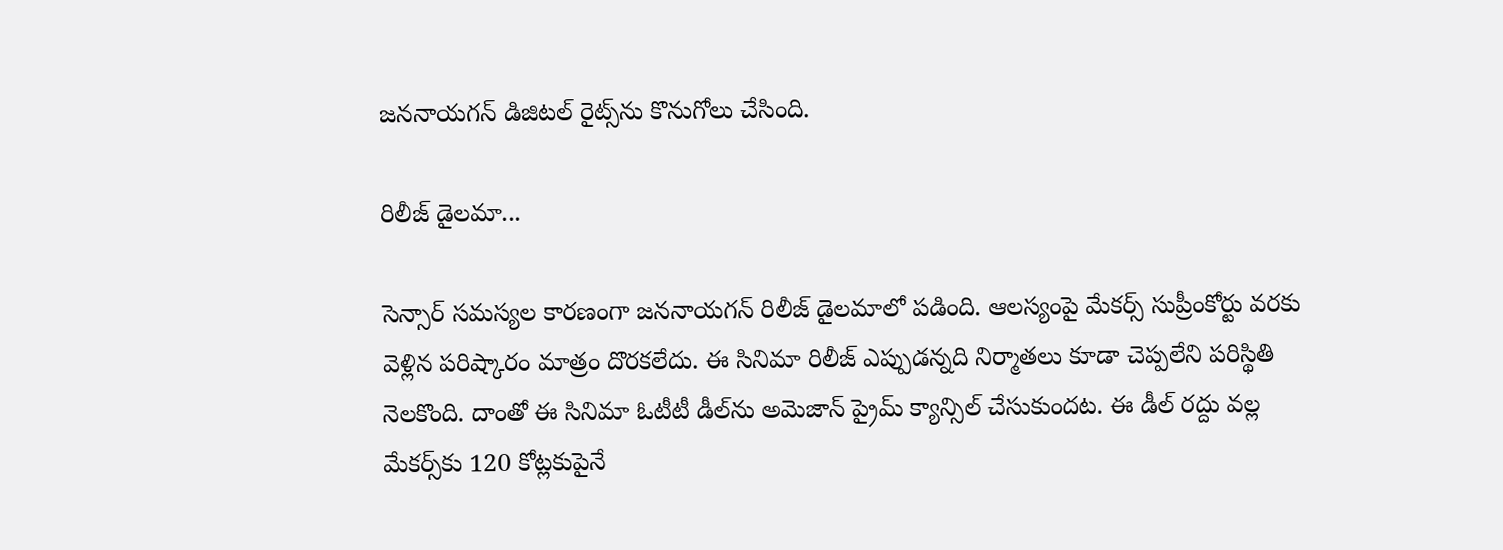జ‌న‌నాయ‌గ‌న్ డిజిట‌ల్ రైట్స్‌ను కొనుగోలు చేసింది.

రిలీజ్ డైల‌మా...

సెన్సార్ స‌మ‌స్య‌ల కార‌ణంగా జ‌న‌నాయ‌గ‌న్‌ రిలీజ్ డైల‌మాలో ప‌డింది. ఆల‌స్యంపై మేక‌ర్స్ సుప్రీంకోర్టు వ‌ర‌కు వెళ్లిన ప‌రిష్కారం మాత్రం దొర‌క‌లేదు. ఈ సినిమా రిలీజ్ ఎప్పుడ‌న్న‌ది నిర్మాతలు కూడా చెప్ప‌లేని ప‌రిస్థితి నెల‌కొంది. దాంతో ఈ సినిమా ఓటీటీ డీల్‌ను అమెజాన్ ప్రైమ్ క్యాన్సిల్ చేసుకుంద‌ట‌. ఈ డీల్ ర‌ద్దు వ‌ల్ల మేక‌ర్స్‌కు 120 కోట్ల‌కుపైనే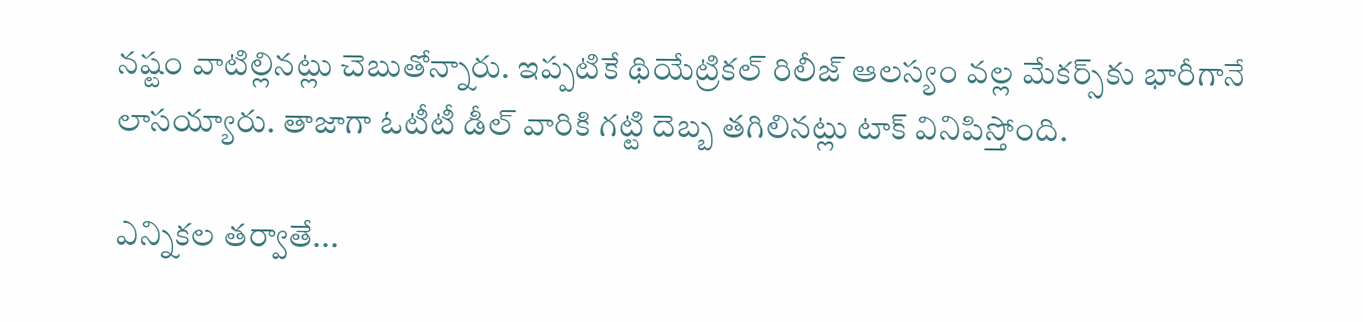న‌ష్టం వాటిల్లిన‌ట్లు చెబుతోన్నారు. ఇప్ప‌టికే థియేట్రిక‌ల్ రిలీజ్ ఆల‌స్యం వ‌ల్ల మేక‌ర్స్‌కు భారీగానే లాస‌య్యారు. తాజాగా ఓటీటీ డీల్ వారికి గ‌ట్టి దెబ్బ త‌గిలిన‌ట్లు టాక్ వినిపిస్తోంది.

ఎన్నిక‌ల త‌ర్వాతే...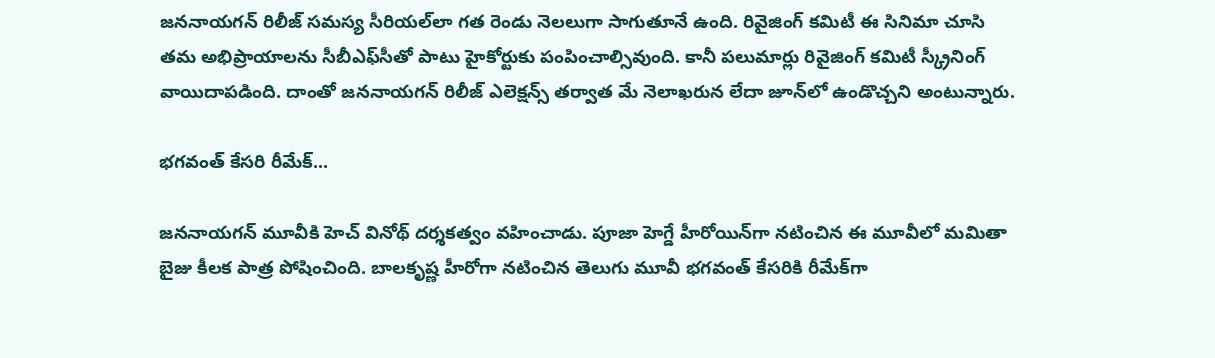జ‌న‌నాయ‌గ‌న్ రిలీజ్ స‌మ‌స్య సీరియ‌ల్‌లా గ‌త రెండు నెల‌లుగా సాగుతూనే ఉంది. రివైజింగ్ క‌మిటీ ఈ సినిమా చూసి త‌మ అభిప్రాయాల‌ను సీబీఎఫ్‌సీతో పాటు హైకోర్టుకు పంపించాల్సివుంది. కానీ ప‌లుమార్లు రివైజింగ్ క‌మిటీ స్క్రీనింగ్ వాయిదాప‌డింది. దాంతో జ‌న‌నాయ‌గ‌న్ రిలీజ్ ఎలెక్ష‌న్స్ త‌ర్వాత మే నెలాఖ‌రున లేదా జూన్‌లో ఉండొచ్చ‌ని అంటున్నారు.

భ‌గ‌వంత్ కేస‌రి రీమేక్‌...

జ‌న‌నాయ‌గ‌న్ మూవీకి హెచ్ వినోథ్ ద‌ర్శ‌క‌త్వం వ‌హించాడు. పూజా హెగ్డే హీరోయిన్‌గా న‌టించిన ఈ మూవీలో మ‌మితా బైజు కీల‌క పాత్ర పోషించింది. బాల‌కృష్ణ హీరోగా న‌టించిన తెలుగు మూవీ భ‌గ‌వంత్ కేస‌రికి రీమేక్‌గా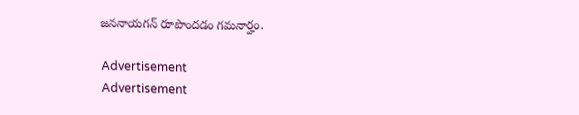జ‌న‌నాయ‌గ‌న్ రూపొంద‌డం గ‌మ‌నార్హం.

Advertisement
Advertisement